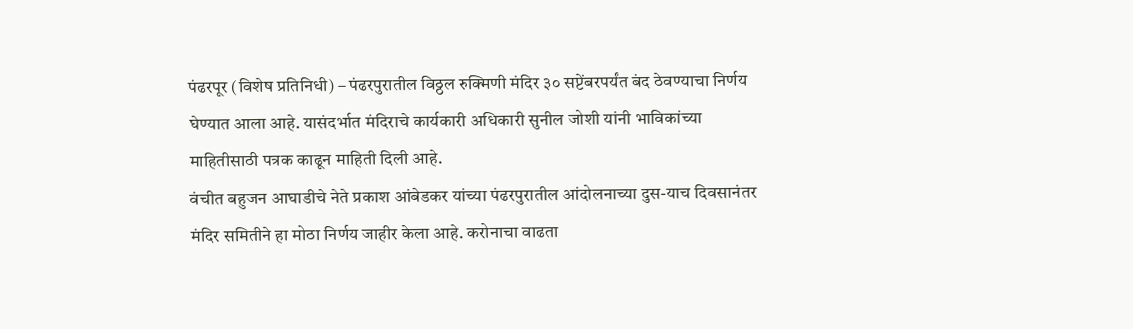पंढरपूर (विशेष प्रतिनिधी) – पंढरपुरातील विठ्ठल रुक्मिणी मंदिर ३० सप्टेंबरपर्यंत बंद ठेवण्याचा निर्णय घेण्यात आला आहे. यासंदर्भात मंदिराचे कार्यकारी अधिकारी सुनील जोशी यांनी भाविकांच्या माहितीसाठी पत्रक काढून माहिती दिली आहे.
वंचीत बहुजन आघाडीचे नेते प्रकाश आंबेडकर यांच्या पंढरपुरातील आंदोलनाच्या दुस-याच दिवसानंतर मंदिर समितीने हा मोठा निर्णय जाहीर केला आहे. करोनाचा वाढता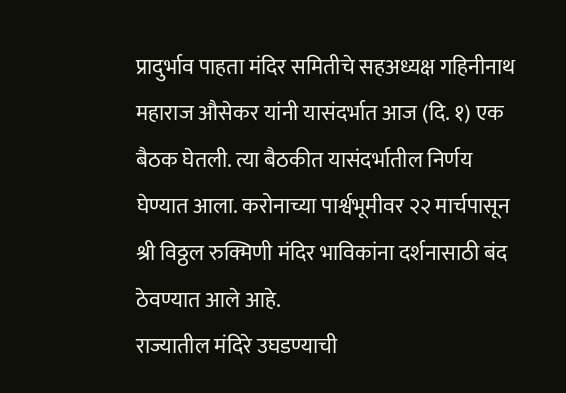प्रादुर्भाव पाहता मंदिर समितीचे सहअध्यक्ष गहिनीनाथ महाराज औसेकर यांनी यासंदर्भात आज (दि. १) एक बैठक घेतली. त्या बैठकीत यासंदर्भातील निर्णय घेण्यात आला. करोनाच्या पार्श्वभूमीवर २२ मार्चपासून श्री विठ्ठल रुक्मिणी मंदिर भाविकांना दर्शनासाठी बंद ठेवण्यात आले आहे.
राज्यातील मंदिरे उघडण्याची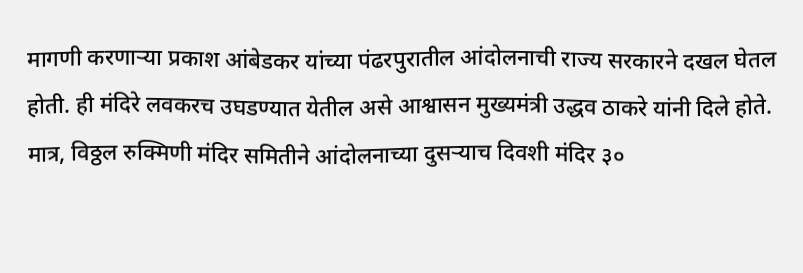मागणी करणाऱ्या प्रकाश आंबेडकर यांच्या पंढरपुरातील आंदोलनाची राज्य सरकारने दखल घेतल होती. ही मंदिरे लवकरच उघडण्यात येतील असे आश्वासन मुख्यमंत्री उद्धव ठाकरे यांनी दिले होते. मात्र, विठ्ठल रुक्मिणी मंदिर समितीने आंदोलनाच्या दुसऱ्याच दिवशी मंदिर ३०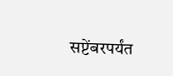सप्टेंबरपर्यंत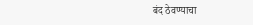बंद ठेवण्याचा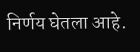निर्णय घेतला आहे.